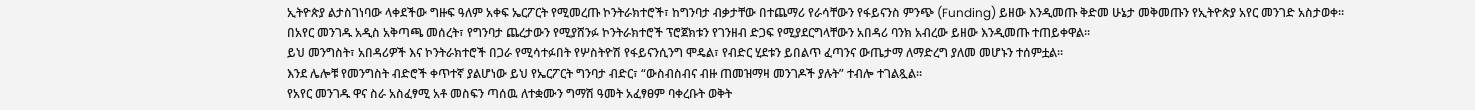ኢትዮጵያ ልታስገነባው ላቀደችው ግዙፍ ዓለም አቀፍ ኤርፖርት የሚመረጡ ኮንትራክተሮች፣ ከግንባታ ብቃታቸው በተጨማሪ የራሳቸውን የፋይናንስ ምንጭ (Funding) ይዘው እንዲመጡ ቅድመ ሁኔታ መቅመጡን የኢትዮጵያ አየር መንገድ አስታወቀ።
በአየር መንገዱ አዲስ አቅጣጫ መሰረት፣ የግንባታ ጨረታውን የሚያሸንፉ ኮንትራክተሮች ፕሮጀክቱን የገንዘብ ድጋፍ የሚያደርግላቸውን አበዳሪ ባንክ አብረው ይዘው እንዲመጡ ተጠይቀዋል።
ይህ መንግስት፣ አበዳሪዎች እና ኮንትራክተሮች በጋራ የሚሳተፉበት የሦስትዮሽ የፋይናንሲንግ ሞዴል፣ የብድር ሂደቱን ይበልጥ ፈጣንና ውጤታማ ለማድረግ ያለመ መሆኑን ተሰምቷል።
እንደ ሌሎቹ የመንግስት ብድሮች ቀጥተኛ ያልሆነው ይህ የኤርፖርት ግንባታ ብድር፣ “ውስብስብና ብዙ ጠመዝማዛ መንገዶች ያሉት” ተብሎ ተገልጿል።
የአየር መንገዱ ዋና ስራ አስፈፃሚ አቶ መስፍን ጣሰዉ ለተቋሙን ግማሽ ዓመት አፈፃፀም ባቀረቡት ወቅት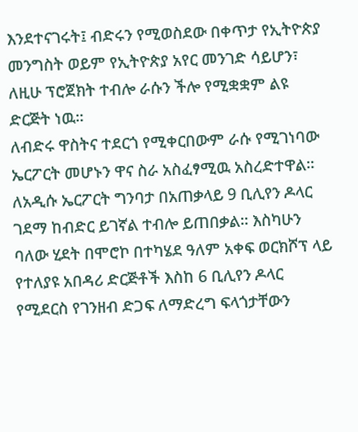እንደተናገሩት፤ ብድሩን የሚወስደው በቀጥታ የኢትዮጵያ መንግስት ወይም የኢትዮጵያ አየር መንገድ ሳይሆን፣ ለዚሁ ፕሮጀክት ተብሎ ራሱን ችሎ የሚቋቋም ልዩ ድርጅት ነዉ።
ለብድሩ ዋስትና ተደርጎ የሚቀርበውም ራሱ የሚገነባው ኤርፖርት መሆኑን ዋና ስራ አስፈፃሚዉ አስረድተዋል።
ለአዲሱ ኤርፖርት ግንባታ በአጠቃላይ 9 ቢሊየን ዶላር ገደማ ከብድር ይገኛል ተብሎ ይጠበቃል። እስካሁን ባለው ሂደት በሞሮኮ በተካሄደ ዓለም አቀፍ ወርክሾፕ ላይ የተለያዩ አበዳሪ ድርጅቶች እስከ 6 ቢሊየን ዶላር የሚደርስ የገንዘብ ድጋፍ ለማድረግ ፍላጎታቸውን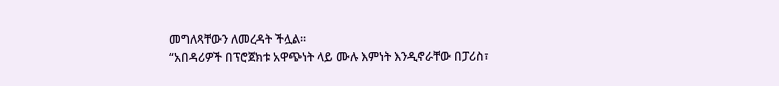መግለጻቸውን ለመረዳት ችሏል።
“አበዳሪዎች በፕሮጀክቱ አዋጭነት ላይ ሙሉ እምነት እንዲኖራቸው በፓሪስ፣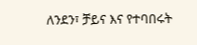ለንደን፣ ቻይና እና የተባበሩት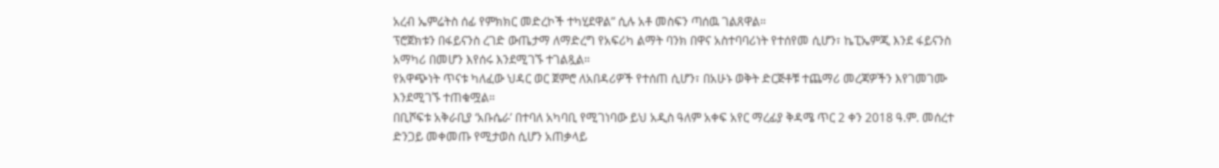አረብ ኤምሬትስ ሰፊ የምክክር መድረኮች ተካሂደዋል” ሲሉ አቶ መስፍን ጣሰዉ ገልጸዋል።
ፕሮጀክቱን በፋይናንስ ረገድ ውጤታማ ለማድረግ የአፍሪካ ልማት ባንክ በዋና አስተባባሪነት የተሰየመ ሲሆን፣ ኬፒኤምጂ እንደ ፋይናንስ አማካሪ በመሆን እየሰሩ እንደሚገኙ ተገልጿል።
የአዋጭነት ጥናቱ ካለፈው ህዳር ወር ጀምሮ ለአበዳሪዎች የተሰጠ ሲሆን፣ በአሁኑ ወቅት ድርጅቶቹ ተጨማሪ መረጃዎችን እየገመገሙ እንደሚገኙ ተጠቁሟል።
በቢሾፍቱ አቅራቢያ ‘አቡሴራ’ በተባለ አካባቢ የሚገነባው ይህ አዲስ ዓለም አቀፍ አየር ማረፊያ ቅዳሜ ጥር 2 ቀን 2018 ዓ.ም. መሰረተ ድንጋይ መቀመጡ የሚታወስ ሲሆን አጠቃላይ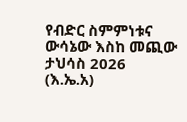የብድር ስምምነቱና ውሳኔው እስከ መጪው ታህሳስ 2026 (እ.ኤ.አ)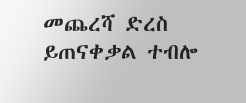መጨረሻ ድረስ ይጠናቀቃል ተብሎ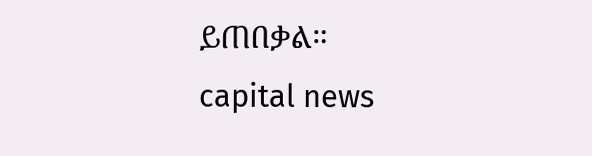ይጠበቃል።
capital news